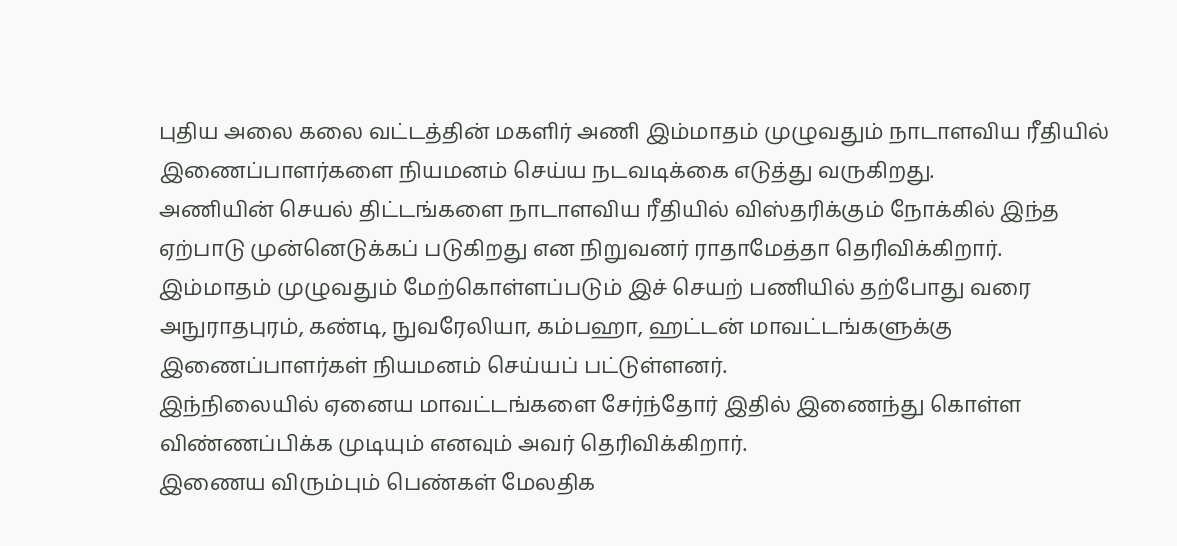புதிய அலை கலை வட்டத்தின் மகளிர் அணி இம்மாதம் முழுவதும் நாடாளவிய ரீதியில் இணைப்பாளர்களை நியமனம் செய்ய நடவடிக்கை எடுத்து வருகிறது.
அணியின் செயல் திட்டங்களை நாடாளவிய ரீதியில் விஸ்தரிக்கும் நோக்கில் இந்த ஏற்பாடு முன்னெடுக்கப் படுகிறது என நிறுவனர் ராதாமேத்தா தெரிவிக்கிறார்.
இம்மாதம் முழுவதும் மேற்கொள்ளப்படும் இச் செயற் பணியில் தற்போது வரை அநுராதபுரம், கண்டி, நுவரேலியா, கம்பஹா, ஹட்டன் மாவட்டங்களுக்கு இணைப்பாளர்கள் நியமனம் செய்யப் பட்டுள்ளனர்.
இந்நிலையில் ஏனைய மாவட்டங்களை சேர்ந்தோர் இதில் இணைந்து கொள்ள விண்ணப்பிக்க முடியும் எனவும் அவர் தெரிவிக்கிறார்.
இணைய விரும்பும் பெண்கள் மேலதிக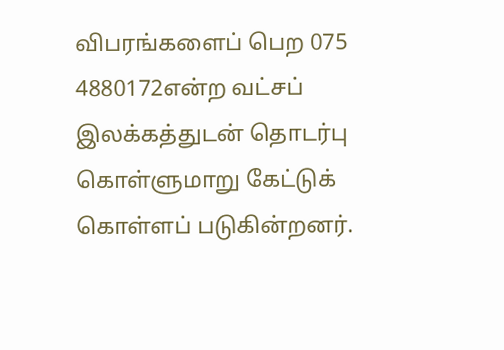விபரங்களைப் பெற 075 4880172என்ற வட்சப் இலக்கத்துடன் தொடர்பு கொள்ளுமாறு கேட்டுக் கொள்ளப் படுகின்றனர்.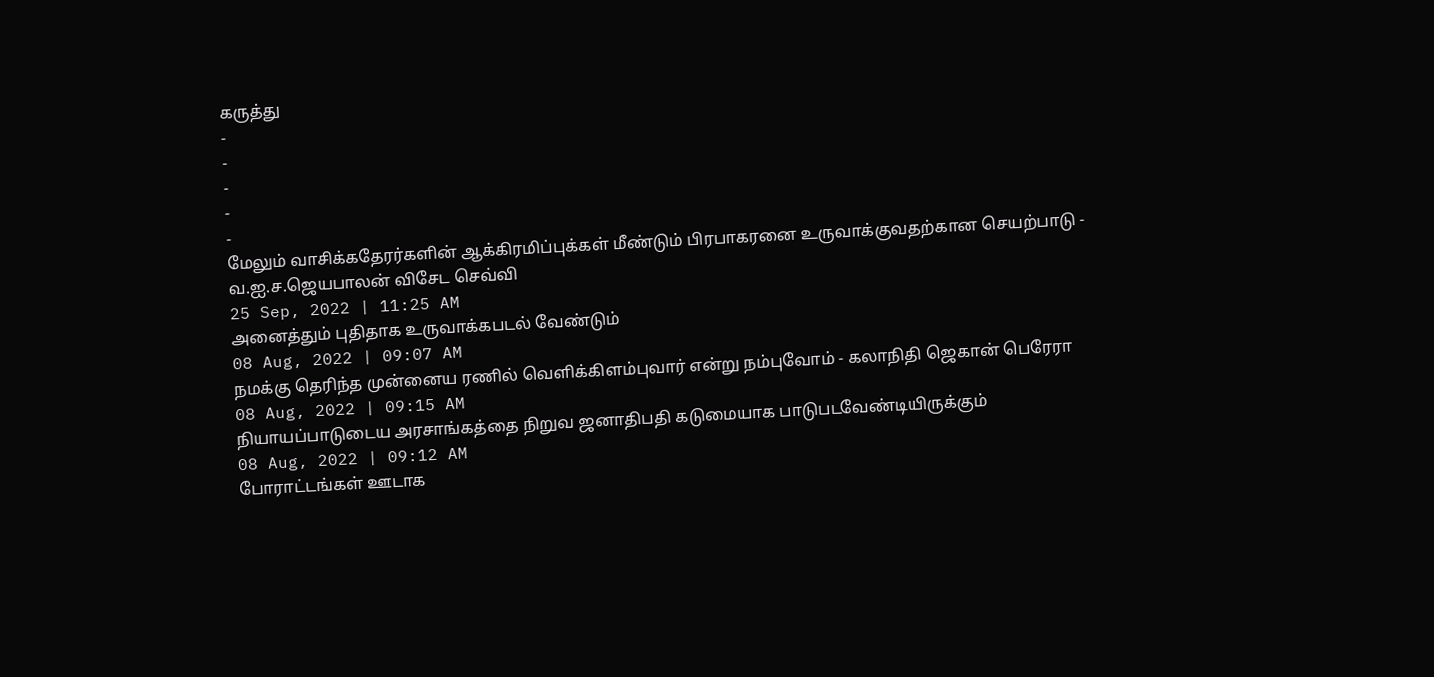கருத்து
-
-
-
-
-
மேலும் வாசிக்கதேரர்களின் ஆக்கிரமிப்புக்கள் மீண்டும் பிரபாகரனை உருவாக்குவதற்கான செயற்பாடு - வ.ஐ.ச.ஜெயபாலன் விசேட செவ்வி
25 Sep, 2022 | 11:25 AM
அனைத்தும் புதிதாக உருவாக்கபடல் வேண்டும்
08 Aug, 2022 | 09:07 AM
நமக்கு தெரிந்த முன்னைய ரணில் வெளிக்கிளம்புவார் என்று நம்புவோம் - கலாநிதி ஜெகான் பெரேரா
08 Aug, 2022 | 09:15 AM
நியாயப்பாடுடைய அரசாங்கத்தை நிறுவ ஜனாதிபதி கடுமையாக பாடுபடவேண்டியிருக்கும்
08 Aug, 2022 | 09:12 AM
போராட்டங்கள் ஊடாக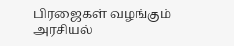பிரஜைகள் வழங்கும் அரசியல்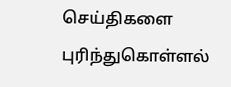செய்திகளை புரிந்துகொள்ளல்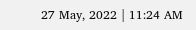27 May, 2022 | 11:24 AM